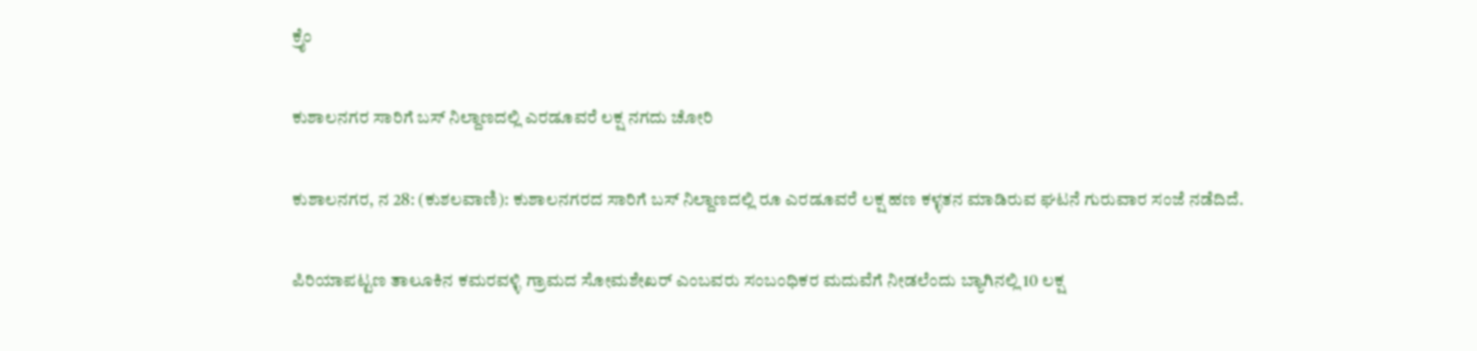ಕ್ರೈಂ

ಕುಶಾಲನಗರ ಸಾರಿಗೆ ಬಸ್ ನಿಲ್ದಾಣದಲ್ಲಿ ಎರಡೂವರೆ ಲಕ್ಷ ನಗದು ಚೋರಿ

ಕುಶಾಲನಗರ, ನ 28: (ಕುಶಲವಾಣಿ): ಕುಶಾಲನಗರದ ಸಾರಿಗೆ ಬಸ್ ನಿಲ್ದಾಣದಲ್ಲಿ ರೂ ಎರಡೂವರೆ ಲಕ್ಷ ಹಣ ಕಳ್ಳತನ ಮಾಡಿರುವ ಘಟನೆ ಗುರುವಾರ ಸಂಜೆ ನಡೆದಿದೆ.

ಪಿರಿಯಾಪಟ್ಟಣ ತಾಲೂಕಿನ ಕಮರವಳ್ಳಿ ಗ್ರಾಮದ ಸೋಮಶೇಖರ್ ಎಂಬವರು ಸಂಬಂಧಿಕರ ಮದುವೆಗೆ ನೀಡಲೆಂದು ಬ್ಯಾಗಿನಲ್ಲಿ 10 ಲಕ್ಷ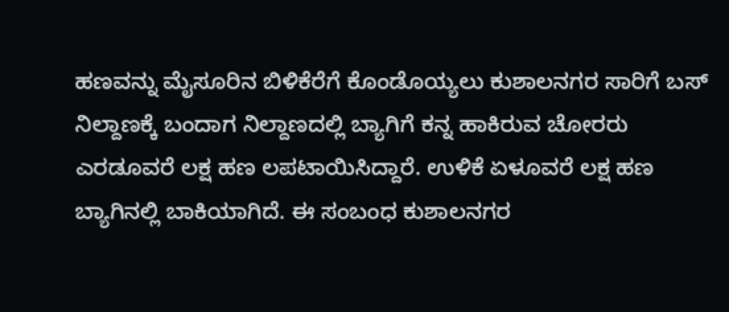ಹಣವನ್ನು ಮೈಸೂರಿನ ಬಿಳಿಕೆರೆಗೆ ಕೊಂಡೊಯ್ಯಲು ಕುಶಾಲನಗರ ಸಾರಿಗೆ ಬಸ್ ನಿಲ್ದಾಣಕ್ಕೆ ಬಂದಾಗ ನಿಲ್ದಾಣದಲ್ಲಿ ಬ್ಯಾಗಿಗೆ‌ ಕನ್ನ ಹಾಕಿರುವ ಚೋರರು ಎರಡೂವರೆ ಲಕ್ಷ ಹಣ‌ ಲಪಟಾಯಿಸಿದ್ದಾರೆ. ಉಳಿಕೆ ಏಳೂವರೆ ಲಕ್ಷ ಹಣ ಬ್ಯಾಗಿನಲ್ಲಿ‌ ಬಾಕಿಯಾಗಿದೆ. ಈ ಸಂಬಂಧ ಕುಶಾಲನಗರ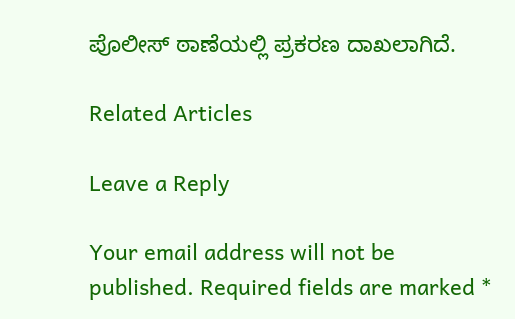ಪೊಲೀಸ್ ಠಾಣೆಯಲ್ಲಿ ಪ್ರಕರಣ ದಾಖಲಾಗಿದೆ.

Related Articles

Leave a Reply

Your email address will not be published. Required fields are marked *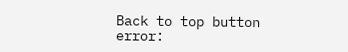Back to top button
error: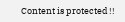Content is protected !!